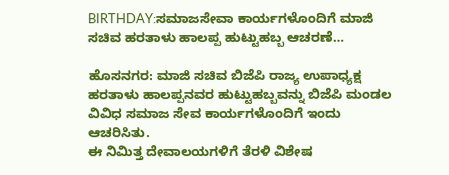BIRTHDAY:ಸಮಾಜಸೇವಾ ಕಾರ್ಯಗಳೊಂದಿಗೆ ಮಾಜಿ ಸಚಿವ ಹರತಾಳು ಹಾಲಪ್ಪ ಹುಟ್ಟುಹಬ್ಬ ಆಚರಣೆ…

ಹೊಸನಗರ: ಮಾಜಿ ಸಚಿವ ಬಿಜೆಪಿ ರಾಜ್ಯ ಉಪಾಧ್ಯಕ್ಷ ಹರತಾಳು ಹಾಲಪ್ಪನವರ ಹುಟ್ಟುಹಬ್ಬವನ್ನು ಬಿಜೆಪಿ ಮಂಡಲ ವಿವಿಧ ಸಮಾಜ ಸೇವ ಕಾರ್ಯಗಳೊಂದಿಗೆ ಇಂದು ಆಚರಿಸಿತು.
ಈ ನಿಮಿತ್ತ ದೇವಾಲಯಗಳಿಗೆ ತೆರಳಿ ವಿಶೇಷ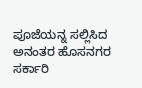ಪೂಜೆಯನ್ನ ಸಲ್ಲಿಸಿದ ಅನಂತರ ಹೊಸನಗರ ಸರ್ಕಾರಿ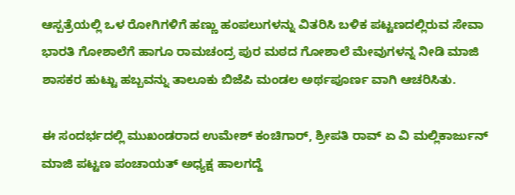ಆಸ್ಪತ್ರೆಯಲ್ಲಿ ಒಳ ರೋಗಿಗಳಿಗೆ ಹಣ್ಣು ಹಂಪಲುಗಳನ್ನು ವಿತರಿಸಿ ಬಳಿಕ ಪಟ್ಟಣದಲ್ಲಿರುವ ಸೇವಾ ಭಾರತಿ ಗೋಶಾಲೆಗೆ ಹಾಗೂ ರಾಮಚಂದ್ರ ಪುರ ಮಠದ ಗೋಶಾಲೆ ಮೇವುಗಳನ್ನ ನೀಡಿ ಮಾಜಿ ಶಾಸಕರ ಹುಟ್ಟು ಹಬ್ಬವನ್ನು ತಾಲೂಕು ಬಿಜೆಪಿ ಮಂಡಲ ಅರ್ಥಪೂರ್ಣ ವಾಗಿ ಆಚರಿಸಿತು.

ಈ ಸಂದರ್ಭದಲ್ಲಿ ಮುಖಂಡರಾದ ಉಮೇಶ್ ಕಂಚಿಗಾರ್, ಶ್ರೀಪತಿ ರಾವ್ ಏ ವಿ ಮಲ್ಲಿಕಾರ್ಜುನ್ ಮಾಜಿ ಪಟ್ಟಣ ಪಂಚಾಯತ್ ಅಧ್ಯಕ್ಷ ಹಾಲಗದ್ದೆ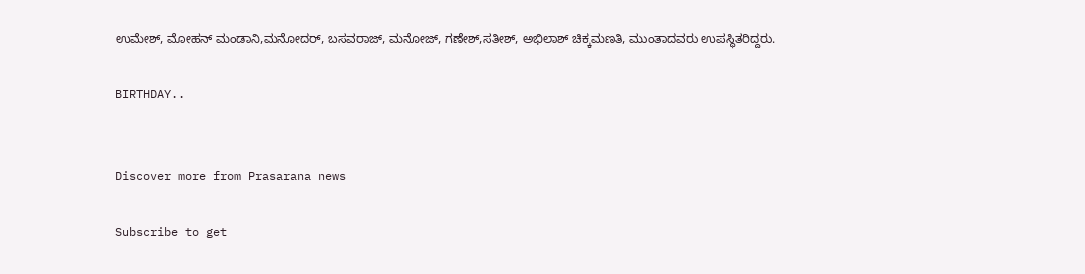ಉಮೇಶ್, ಮೋಹನ್ ಮಂಡಾನಿ,ಮನೋದರ್, ಬಸವರಾಜ್, ಮನೋಜ್, ಗಣೇಶ್,ಸತೀಶ್, ಅಭಿಲಾಶ್ ಚಿಕ್ಕಮಣತಿ, ಮುಂತಾದವರು ಉಪಸ್ಥಿತರಿದ್ದರು.

BIRTHDAY..


Discover more from Prasarana news

Subscribe to get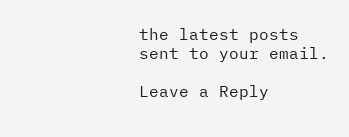the latest posts sent to your email.

Leave a Reply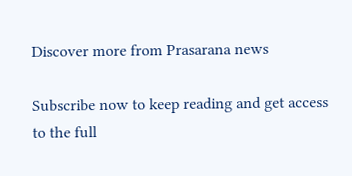Discover more from Prasarana news

Subscribe now to keep reading and get access to the full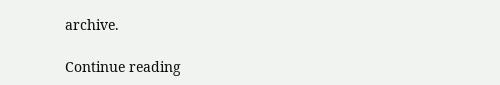archive.

Continue reading